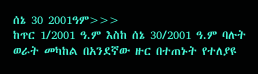ሰኔ 30 2001ዓም>>>
ከጥር 1/2001 ዓ.ም እስከ ሰኔ 30/2001 ዓ.ም ባሉት ወራት መካከል በአንደኛው ዙር በተጠኑት የተለያዩ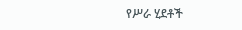የሥራ ሂደቶች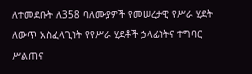ለተመደቡት ለ358 ባለሙያዎች የመሠረታዊ የሥራ ሂደት ለውጥ አስፈላጊነት የየሥራ ሂደቶች ኃላፊነትና ተግባር ሥልጠና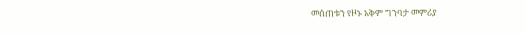መሰጠቱን የዞኑ አቅም ግንባታ መምሪያ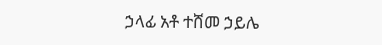ኃላፊ አቶ ተሸመ ኃይሌ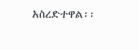አስረድተዋል፡፡